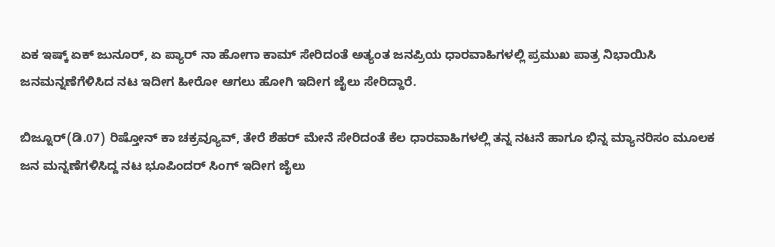ಏಕ ಇಷ್ಕ್ ಏಕ್ ಜುನೂರ್, ಏ ಪ್ಯಾರ್ ನಾ ಹೋಗಾ ಕಾಮ್ ಸೇರಿದಂತೆ ಅತ್ಯಂತ ಜನಪ್ರಿಯ ಧಾರವಾಹಿಗಳಲ್ಲಿ ಪ್ರಮುಖ ಪಾತ್ರ ನಿಭಾಯಿಸಿ ಜನಮನ್ನಣೆಗೆಳಿಸಿದ ನಟ ಇದೀಗ ಹೀರೋ ಆಗಲು ಹೋಗಿ ಇದೀಗ ಜೈಲು ಸೇರಿದ್ದಾರೆ.

ಬಿಜ್ನೂರ್(ಡಿ.07) ರಿಷ್ತೋನ್ ಕಾ ಚಕ್ರವ್ಯೂವ್, ತೇರೆ ಶೆಹರ್ ಮೇನೆ ಸೇರಿದಂತೆ ಕೆಲ ಧಾರವಾಹಿಗಳಲ್ಲಿ ತನ್ನ ನಟನೆ ಹಾಗೂ ಭಿನ್ನ ಮ್ಯಾನರಿಸಂ ಮೂಲಕ ಜನ ಮನ್ನಣೆಗಳಿಸಿದ್ದ ನಟ ಭೂಪಿಂದರ್ ಸಿಂಗ್ ಇದೀಗ ಜೈಲು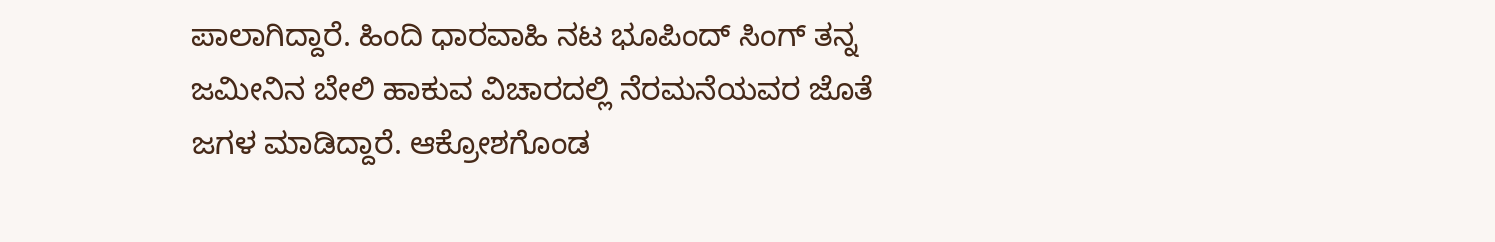ಪಾಲಾಗಿದ್ದಾರೆ. ಹಿಂದಿ ಧಾರವಾಹಿ ನಟ ಭೂಪಿಂದ್ ಸಿಂಗ್ ತನ್ನ ಜಮೀನಿನ ಬೇಲಿ ಹಾಕುವ ವಿಚಾರದಲ್ಲಿ ನೆರಮನೆಯವರ ಜೊತೆ ಜಗಳ ಮಾಡಿದ್ದಾರೆ. ಆಕ್ರೋಶಗೊಂಡ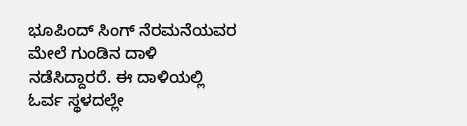ಭೂಪಿಂದ್ ಸಿಂಗ್ ನೆರಮನೆಯವರ ಮೇಲೆ ಗುಂಡಿನ ದಾಳಿ ನಡೆಸಿದ್ದಾರರೆ. ಈ ದಾಳಿಯಲ್ಲಿ ಓರ್ವ ಸ್ಥಳದಲ್ಲೇ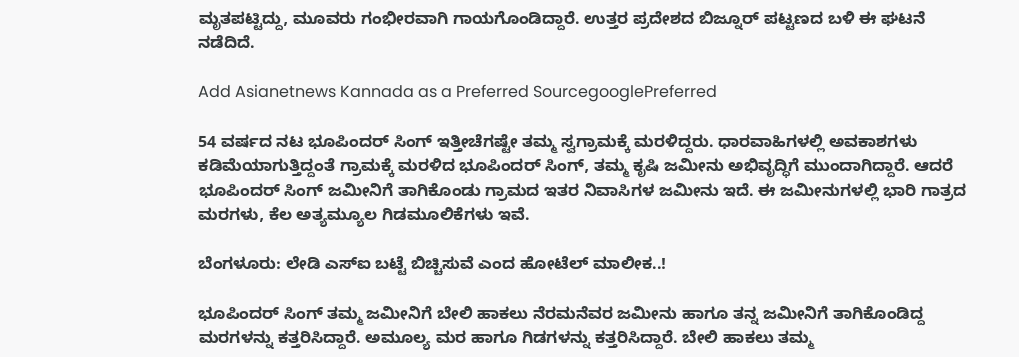ಮೃತಪಟ್ಟಿದ್ದು, ಮೂವರು ಗಂಭೀರವಾಗಿ ಗಾಯಗೊಂಡಿದ್ದಾರೆ. ಉತ್ತರ ಪ್ರದೇಶದ ಬಿಜ್ನೂರ್ ಪಟ್ಟಣದ ಬಳಿ ಈ ಘಟನೆ ನಡೆದಿದೆ.

Add Asianetnews Kannada as a Preferred SourcegooglePreferred

54 ವರ್ಷದ ನಟ ಭೂಪಿಂದರ್ ಸಿಂಗ್ ಇತ್ತೀಚೆಗಷ್ಟೇ ತಮ್ಮ ಸ್ವಗ್ರಾಮಕ್ಕೆ ಮರಳಿದ್ದರು. ಧಾರವಾಹಿಗಳಲ್ಲಿ ಅವಕಾಶಗಳು ಕಡಿಮೆಯಾಗುತ್ತಿದ್ದಂತೆ ಗ್ರಾಮಕ್ಕೆ ಮರಳಿದ ಭೂಪಿಂದರ್ ಸಿಂಗ್, ತಮ್ಮ ಕೃಷಿ ಜಮೀನು ಅಭಿವೃದ್ಧಿಗೆ ಮುಂದಾಗಿದ್ದಾರೆ. ಆದರೆ ಭೂಪಿಂದರ್ ಸಿಂಗ್ ಜಮೀನಿಗೆ ತಾಗಿಕೊಂಡು ಗ್ರಾಮದ ಇತರ ನಿವಾಸಿಗಳ ಜಮೀನು ಇದೆ. ಈ ಜಮೀನುಗಳಲ್ಲಿ ಭಾರಿ ಗಾತ್ರದ ಮರಗಳು, ಕೆಲ ಅತ್ಯಮ್ಯೂಲ ಗಿಡಮೂಲಿಕೆಗಳು ಇವೆ.

ಬೆಂಗಳೂರು: ಲೇಡಿ ಎಸ್‌ಐ ಬಟ್ಟೆ ಬಿಚ್ಚಿಸುವೆ ಎಂದ ಹೋಟೆಲ್‌ ಮಾಲೀಕ..!

ಭೂಪಿಂದರ್ ಸಿಂಗ್ ತಮ್ಮ ಜಮೀನಿಗೆ ಬೇಲಿ ಹಾಕಲು ನೆರಮನೆವರ ಜಮೀನು ಹಾಗೂ ತನ್ನ ಜಮೀನಿಗೆ ತಾಗಿಕೊಂಡಿದ್ದ ಮರಗಳನ್ನು ಕತ್ತರಿಸಿದ್ದಾರೆ. ಅಮೂಲ್ಯ ಮರ ಹಾಗೂ ಗಿಡಗಳನ್ನು ಕತ್ತರಿಸಿದ್ದಾರೆ. ಬೇಲಿ ಹಾಕಲು ತಮ್ಮ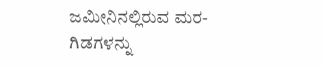ಜಮೀನಿನಲ್ಲಿರುವ ಮರ-ಗಿಡಗಳನ್ನು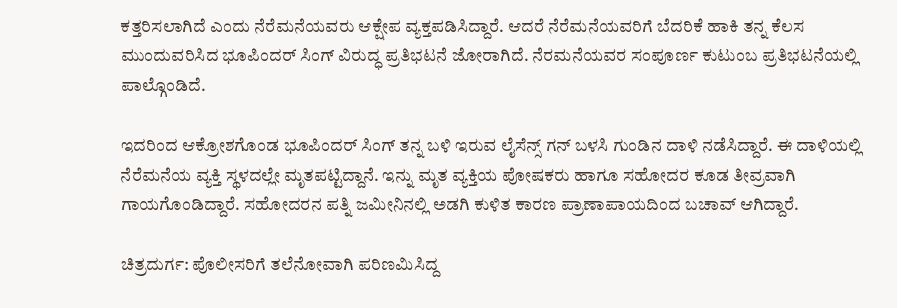ಕತ್ತರಿಸಲಾಗಿದೆ ಎಂದು ನೆರೆಮನೆಯವರು ಆಕ್ಷೇಪ ವ್ಯಕ್ತಪಡಿಸಿದ್ದಾರೆ. ಆದರೆ ನೆರೆಮನೆಯವರಿಗೆ ಬೆದರಿಕೆ ಹಾಕಿ ತನ್ನ ಕೆಲಸ ಮುಂದುವರಿಸಿದ ಭೂಪಿಂದರ್ ಸಿಂಗ್ ವಿರುದ್ಧ ಪ್ರತಿಭಟನೆ ಜೋರಾಗಿದೆ. ನೆರಮನೆಯವರ ಸಂಪೂರ್ಣ ಕುಟುಂಬ ಪ್ರತಿಭಟನೆಯಲ್ಲಿ ಪಾಲ್ಗೊಂಡಿದೆ.

ಇದರಿಂದ ಆಕ್ರೋಶಗೊಂಡ ಭೂಪಿಂದರ್ ಸಿಂಗ್ ತನ್ನ ಬಳಿ ಇರುವ ಲೈಸೆನ್ಸ್ ಗನ್ ಬಳಸಿ ಗುಂಡಿನ ದಾಳಿ ನಡೆಸಿದ್ದಾರೆ. ಈ ದಾಳಿಯಲ್ಲಿ ನೆರೆಮನೆಯ ವ್ಯಕ್ತಿ ಸ್ಥಳದಲ್ಲೇ ಮೃತಪಟ್ಟಿದ್ದಾನೆ. ಇನ್ನು ಮೃತ ವ್ಯಕ್ತಿಯ ಪೋಷಕರು ಹಾಗೂ ಸಹೋದರ ಕೂಡ ತೀವ್ರವಾಗಿ ಗಾಯಗೊಂಡಿದ್ದಾರೆ. ಸಹೋದರನ ಪತ್ನಿ ಜಮೀನಿನಲ್ಲಿ ಅಡಗಿ ಕುಳಿತ ಕಾರಣ ಪ್ರಾಣಾಪಾಯದಿಂದ ಬಚಾವ್ ಆಗಿದ್ದಾರೆ.

ಚಿತ್ರದುರ್ಗ: ಪೊಲೀಸರಿಗೆ ತಲೆನೋವಾಗಿ ಪರಿಣಮಿಸಿದ್ದ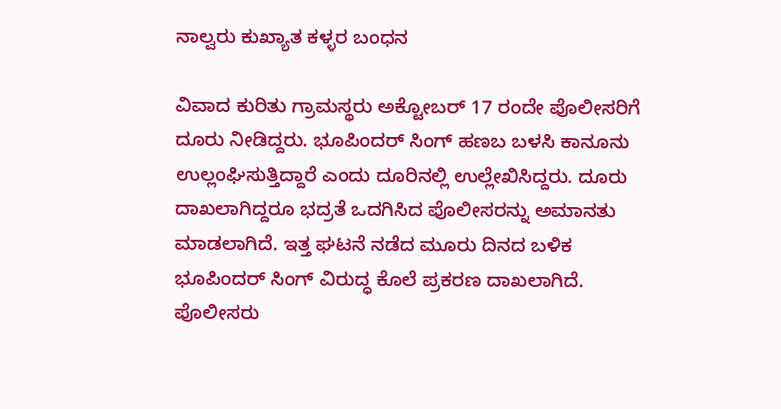ನಾಲ್ವರು ಕುಖ್ಯಾತ ಕಳ್ಳರ ಬಂಧನ

ವಿವಾದ ಕುರಿತು ಗ್ರಾಮಸ್ಥರು ಅಕ್ಟೋಬರ್ 17 ರಂದೇ ಪೊಲೀಸರಿಗೆ ದೂರು ನೀಡಿದ್ದರು. ಭೂಪಿಂದರ್ ಸಿಂಗ್ ಹಣಬ ಬಳಸಿ ಕಾನೂನು ಉಲ್ಲಂಘಿಸುತ್ತಿದ್ದಾರೆ ಎಂದು ದೂರಿನಲ್ಲಿ ಉಲ್ಲೇಖಿಸಿದ್ದರು. ದೂರು ದಾಖಲಾಗಿದ್ದರೂ ಭದ್ರತೆ ಒದಗಿಸಿದ ಪೊಲೀಸರನ್ನು ಅಮಾನತು ಮಾಡಲಾಗಿದೆ. ಇತ್ತ ಘಟನೆ ನಡೆದ ಮೂರು ದಿನದ ಬಳಿಕ ಭೂಪಿಂದರ್ ಸಿಂಗ್ ವಿರುದ್ಧ ಕೊಲೆ ಪ್ರಕರಣ ದಾಖಲಾಗಿದೆ. ಪೊಲೀಸರು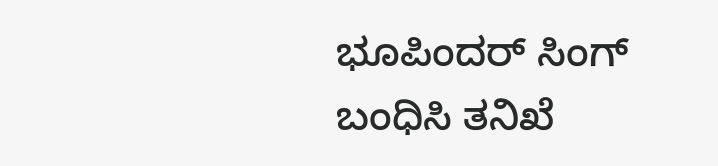ಭೂಪಿಂದರ್ ಸಿಂಗ್ ಬಂಧಿಸಿ ತನಿಖೆ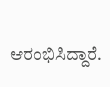ಆರಂಭಿಸಿದ್ದಾರೆ.